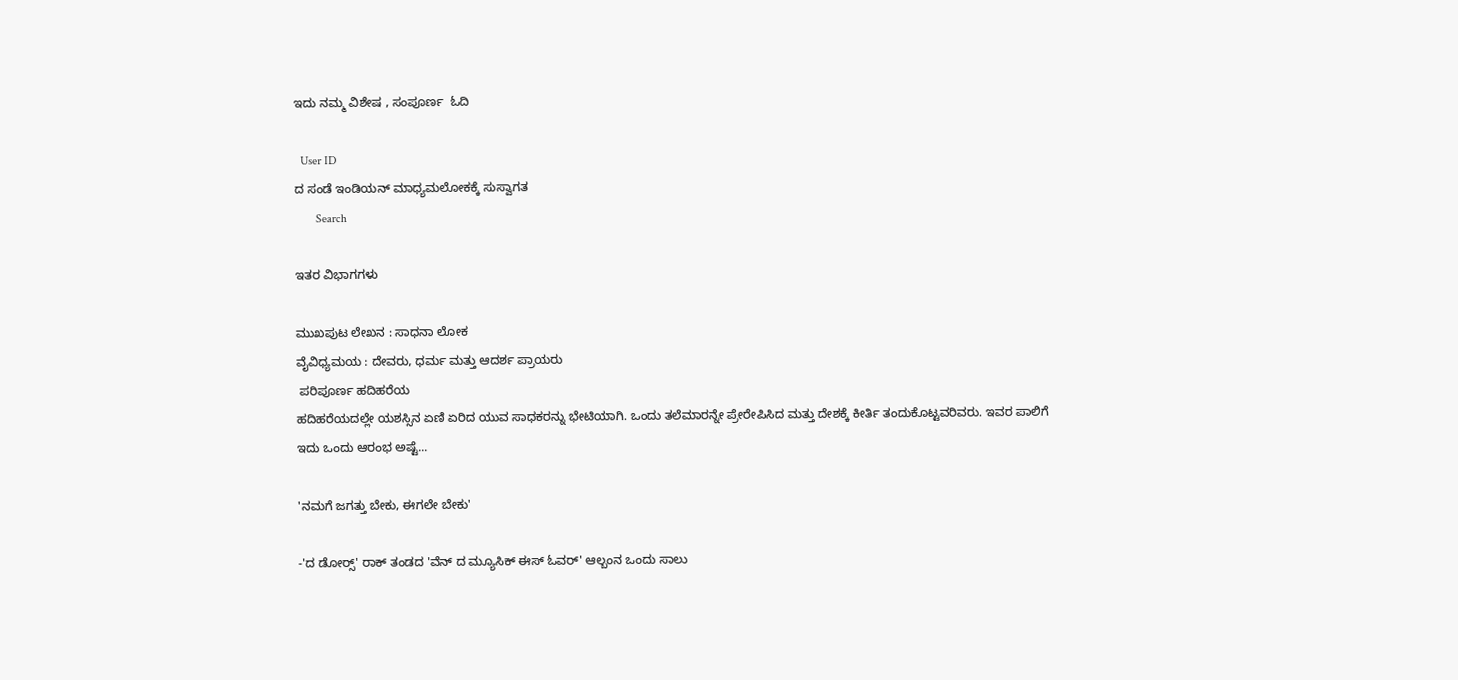ಇದು ನಮ್ಮ ವಿಶೇಷ , ಸಂಪೂರ್ಣ  ಓದಿ

  User ID
ದ ಸಂಡೆ ಇಂಡಿಯನ್ ಮಾಧ್ಯಮಲೋಕಕ್ಕೆ ಸುಸ್ವಾಗತ
       Search

ಇತರ ವಿಭಾಗಗಳು

ಮುಖಪುಟ ಲೇಖನ : ಸಾಧನಾ ಲೋಕ
ವೈವಿಧ್ಯಮಯ : ದೇವರು, ಧರ್ಮ ಮತ್ತು ಆದರ್ಶ ಪ್ರಾಯರು
 ಪರಿಪೂರ್ಣ ಹದಿಹರೆಯ
ಹದಿಹರೆಯದಲ್ಲೇ ಯಶಸ್ಸಿನ ಏಣಿ ಏರಿದ ಯುವ ಸಾಧಕರನ್ನು ಭೇಟಿಯಾಗಿ. ಒಂದು ತಲೆಮಾರನ್ನೇ ಪ್ರೇರೇಪಿಸಿದ ಮತ್ತು ದೇಶಕ್ಕೆ ಕೀರ್ತಿ ತಂದುಕೊಟ್ಟವರಿವರು. ಇವರ ಪಾಲಿಗೆ ಇದು ಒಂದು ಆರಂಭ ಅಷ್ಟೆ...

'ನಮಗೆ ಜಗತ್ತು ಬೇಕು, ಈಗಲೇ ಬೇಕು'

-'ದ ಡೋರ್‍ಸ್' ರಾಕ್ ತಂಡದ 'ವೆನ್ ದ ಮ್ಯೂಸಿಕ್ ಈಸ್ ಓವರ್' ಆಲ್ಬಂನ ಒಂದು ಸಾಲು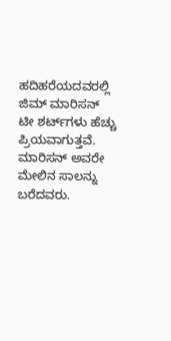ಹದಿಹರೆಯದವರಲ್ಲಿ ಜಿಮ್ ಮಾರಿಸನ್ ಟೀ ಶರ್ಟ್‌ಗಳು ಹೆಚ್ಚು ಪ್ರಿಯವಾಗುತ್ತವೆ. ಮಾರಿಸನ್ ಅವರೇ ಮೇಲಿನ ಸಾಲನ್ನು ಬರೆದವರು.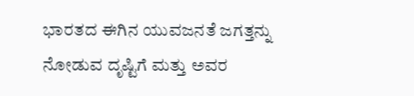ಭಾರತದ ಈಗಿನ ಯುವಜನತೆ ಜಗತ್ತನ್ನು ನೋಡುವ ದೃಷ್ಟಿಗೆ ಮತ್ತು ಅವರ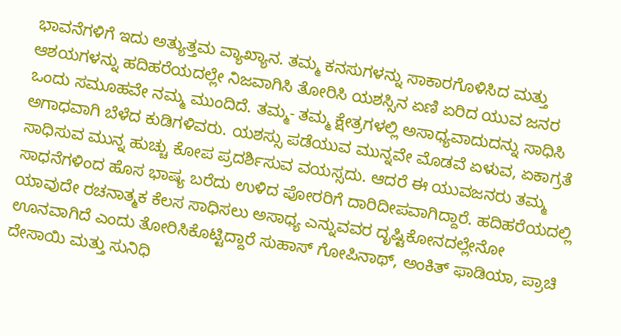ಭಾವನೆಗಳಿಗೆ ಇದು ಅತ್ಯುತ್ತಮ ವ್ಯಾಖ್ಯಾನ. ತಮ್ಮ ಕನಸುಗಳನ್ನು ಸಾಕಾರಗೊಳಿಸಿದ ಮತ್ತು ಆಶಯಗಳನ್ನು ಹದಿಹರೆಯದಲ್ಲೇ ನಿಜವಾಗಿಸಿ ತೋರಿಸಿ ಯಶಸ್ಸಿನ ಏಣಿ ಏರಿದ ಯುವ ಜನರ ಒಂದು ಸಮೂಹವೇ ನಮ್ಮ ಮುಂದಿದೆ. ತಮ್ಮ- ತಮ್ಮ ಕ್ಷೇತ್ರಗಳಲ್ಲಿ ಅಸಾಧ್ಯವಾದುದನ್ನು ಸಾಧಿಸಿ ಅಗಾಧವಾಗಿ ಬೆಳೆದ ಕುಡಿಗಳಿವರು. ಯಶಸ್ಸು ಪಡೆಯುವ ಮುನ್ನವೇ ಮೊಡವೆ ಏಳುವ, ಏಕಾಗ್ರತೆ ಸಾಧಿಸುವ ಮುನ್ನ ಹುಚ್ಚು ಕೋಪ ಪ್ರದರ್ಶಿಸುವ ವಯಸ್ಸದು. ಆದರೆ ಈ ಯುವಜನರು ತಮ್ಮ ಸಾಧನೆಗಳಿಂದ ಹೊಸ ಭಾಷ್ಯ ಬರೆದು ಉಳಿದ ಪೋರರಿಗೆ ದಾರಿದೀಪವಾಗಿದ್ದಾರೆ. ಹದಿಹರೆಯದಲ್ಲಿ ಯಾವುದೇ ರಚನಾತ್ಮಕ ಕೆಲಸ ಸಾಧಿಸಲು ಅಸಾಧ್ಯ ಎನ್ನುವವರ ದೃಷ್ಟಿಕೋನದಲ್ಲೇನೋ ಊನವಾಗಿದೆ ಎಂದು ತೋರಿಸಿಕೊಟ್ಟಿದ್ದಾರೆ ಸುಹಾಸ್ ಗೋಪಿನಾಥ್, ಅಂಕಿತ್ ಫಾಡಿಯಾ, ಪ್ರಾಚಿ ದೇಸಾಯಿ ಮತ್ತು ಸುನಿಧಿ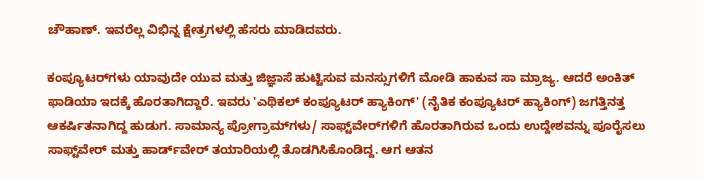ಚೌಹಾಣ್. ಇವರೆಲ್ಲ ವಿಭಿನ್ನ ಕ್ಷೇತ್ರಗಳಲ್ಲಿ ಹೆಸರು ಮಾಡಿದವರು.

ಕಂಪ್ಯೂಟರ್‌ಗಳು ಯಾವುದೇ ಯುವ ಮತ್ತು ಜಿಜ್ಞಾಸೆ ಹುಟ್ಟಿಸುವ ಮನಸ್ಸುಗಳಿಗೆ ಮೋಡಿ ಹಾಕುವ ಸಾ ಮ್ರಾಜ್ಯ. ಆದರೆ ಅಂಕಿತ್ ಫಾಡಿಯಾ ಇದಕ್ಕೆ ಹೊರತಾಗಿದ್ದಾರೆ. ಇವರು 'ಎಥಿಕಲ್ ಕಂಪ್ಯೂಟರ್ ಹ್ಯಾಕಿಂಗ್' (ನೈತಿಕ ಕಂಪ್ಯೂಟರ್ ಹ್ಯಾಕಿಂಗ್) ಜಗತ್ತಿನತ್ತ ಆಕರ್ಷಿತನಾಗಿದ್ದ ಹುಡುಗ. ಸಾಮಾನ್ಯ ಪ್ರೋಗ್ರಾಮ್‌ಗಳು/ ಸಾಫ್ಟ್‌ವೇರ್‌ಗಳಿಗೆ ಹೊರತಾಗಿರುವ ಒಂದು ಉದ್ದೇಶವನ್ನು ಪೂರೈಸಲು ಸಾಫ್ಟ್‌ವೇರ್ ಮತ್ತು ಹಾರ್ಡ್‌ವೇರ್ ತಯಾರಿಯಲ್ಲಿ ತೊಡಗಿಸಿಕೊಂಡಿದ್ದ. ಆಗ ಆತನ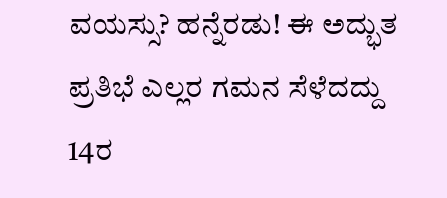ವಯಸ್ಸು? ಹನ್ನೆರಡು! ಈ ಅದ್ಭುತ ಪ್ರತಿಭೆ ಎಲ್ಲರ ಗಮನ ಸೆಳೆದದ್ದು 14ರ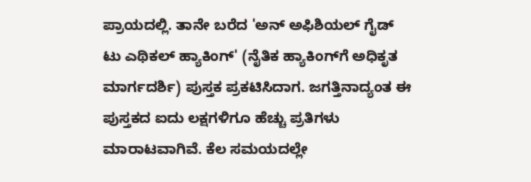ಪ್ರಾಯದಲ್ಲಿ. ತಾನೇ ಬರೆದ 'ಅನ್ ಅಫಿಶಿಯಲ್ ಗೈಡ್ ಟು ಎಥಿಕಲ್ ಹ್ಯಾಕಿಂಗ್' (ನೈತಿಕ ಹ್ಯಾಕಿಂಗ್‌ಗೆ ಅಧಿಕೃತ ಮಾರ್ಗದರ್ಶಿ) ಪುಸ್ತಕ ಪ್ರಕಟಿಸಿದಾಗ. ಜಗತ್ತಿನಾದ್ಯಂತ ಈ ಪುಸ್ತಕದ ಐದು ಲಕ್ಷಗಳಿಗೂ ಹೆಚ್ಚು ಪ್ರತಿಗಳು ಮಾರಾಟವಾಗಿವೆ. ಕೆಲ ಸಮಯದಲ್ಲೇ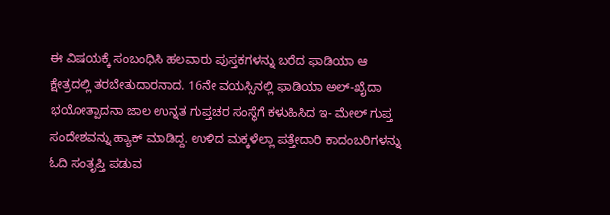ಈ ವಿಷಯಕ್ಕೆ ಸಂಬಂಧಿಸಿ ಹಲವಾರು ಪುಸ್ತಕಗಳನ್ನು ಬರೆದ ಫಾಡಿಯಾ ಆ ಕ್ಷೇತ್ರದಲ್ಲಿ ತರಬೇತುದಾರನಾದ. 16ನೇ ವಯಸ್ಸಿನಲ್ಲಿ ಫಾಡಿಯಾ ಅಲ್-ಖೈದಾ ಭಯೋತ್ಪಾದನಾ ಜಾಲ ಉನ್ನತ ಗುಪ್ತಚರ ಸಂಸ್ಥೆಗೆ ಕಳುಹಿಸಿದ ಇ- ಮೇಲ್ ಗುಪ್ತ ಸಂದೇಶವನ್ನು ಹ್ಯಾಕ್ ಮಾಡಿದ್ದ. ಉಳಿದ ಮಕ್ಕಳೆಲ್ಲಾ ಪತ್ತೇದಾರಿ ಕಾದಂಬರಿಗಳನ್ನು ಓದಿ ಸಂತೃಪ್ತಿ ಪಡುವ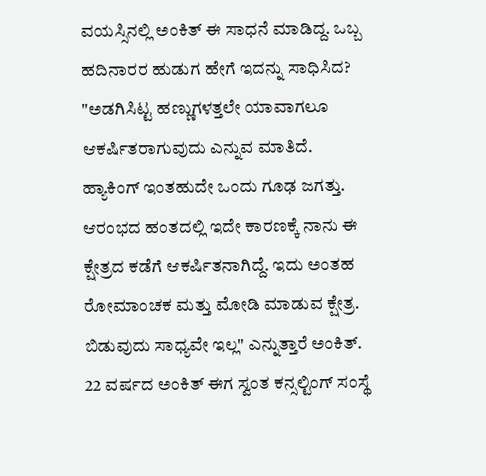ವಯಸ್ಸಿನಲ್ಲಿ ಅಂಕಿತ್ ಈ ಸಾಧನೆ ಮಾಡಿದ್ದ. ಒಬ್ಬ ಹದಿನಾರರ ಹುಡುಗ ಹೇಗೆ ಇದನ್ನು ಸಾಧಿಸಿದ? "ಅಡಗಿಸಿಟ್ಟ ಹಣ್ಣುಗಳತ್ತಲೇ ಯಾವಾಗಲೂ ಆಕರ್ಷಿತರಾಗುವುದು ಎನ್ನುವ ಮಾತಿದೆ. ಹ್ಯಾಕಿಂಗ್ ಇಂತಹುದೇ ಒಂದು ಗೂಢ ಜಗತ್ತು. ಆರಂಭದ ಹಂತದಲ್ಲಿ ಇದೇ ಕಾರಣಕ್ಕೆ ನಾನು ಈ ಕ್ಷೇತ್ರದ ಕಡೆಗೆ ಆಕರ್ಷಿತನಾಗಿದ್ದೆ. ಇದು ಅಂತಹ ರೋಮಾಂಚಕ ಮತ್ತು ಮೋಡಿ ಮಾಡುವ ಕ್ಷೇತ್ರ. ಬಿಡುವುದು ಸಾಧ್ಯವೇ ಇಲ್ಲ" ಎನ್ನುತ್ತಾರೆ ಅಂಕಿತ್. 22 ವರ್ಷದ ಅಂಕಿತ್ ಈಗ ಸ್ವಂತ ಕನ್ಸಲ್ಟಿಂಗ್ ಸಂಸ್ಥೆ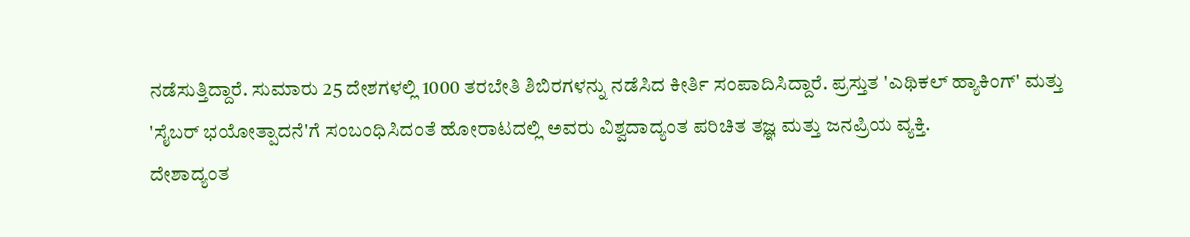ನಡೆಸುತ್ತಿದ್ದಾರೆ. ಸುಮಾರು 25 ದೇಶಗಳಲ್ಲಿ 1000 ತರಬೇತಿ ಶಿಬಿರಗಳನ್ನು ನಡೆಸಿದ ಕೀರ್ತಿ ಸಂಪಾದಿಸಿದ್ದಾರೆ. ಪ್ರಸ್ತುತ 'ಎಥಿಕಲ್ ಹ್ಯಾಕಿಂಗ್' ಮತ್ತು 'ಸೈಬರ್ ಭಯೋತ್ಪಾದನೆ'ಗೆ ಸಂಬಂಧಿಸಿದಂತೆ ಹೋರಾಟದಲ್ಲಿ ಅವರು ವಿಶ್ವದಾದ್ಯಂತ ಪರಿಚಿತ ತಜ್ಞ ಮತ್ತು ಜನಪ್ರಿಯ ವ್ಯಕ್ತಿ.
ದೇಶಾದ್ಯಂತ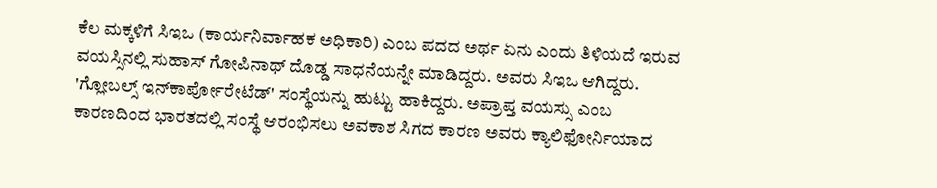ಕೆಲ ಮಕ್ಕಳಿಗೆ ಸಿಇಒ (ಕಾರ್ಯನಿರ್ವಾಹಕ ಅಧಿಕಾರಿ) ಎಂಬ ಪದದ ಅರ್ಥ ಏನು ಎಂದು ತಿಳಿಯದೆ ಇರುವ ವಯಸ್ಸಿನಲ್ಲಿ ಸುಹಾಸ್ ಗೋಪಿನಾಥ್ ದೊಡ್ಡ ಸಾಧನೆಯನ್ನೇ ಮಾಡಿದ್ದರು. ಅವರು ಸಿಇಒ ಆಗಿದ್ದರು. 'ಗ್ಲೋಬಲ್ಸ್ ಇನ್‌ಕಾರ್ಪೋರೇಟೆಡ್' ಸಂಸ್ಥೆಯನ್ನು ಹುಟ್ಟು ಹಾಕಿದ್ದರು. ಅಪ್ರಾಪ್ತ ವಯಸ್ಸು ಎಂಬ ಕಾರಣದಿಂದ ಭಾರತದಲ್ಲಿ ಸಂಸ್ಥೆ ಆರಂಭಿಸಲು ಅವಕಾಶ ಸಿಗದ ಕಾರಣ ಅವರು ಕ್ಯಾಲಿಫೋರ್ನಿಯಾದ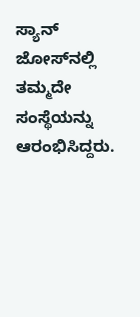ಸ್ಯಾನ್ ಜೋಸ್‌ನಲ್ಲಿ ತಮ್ಮದೇ ಸಂಸ್ಥೆಯನ್ನು ಆರಂಭಿಸಿದ್ದರು.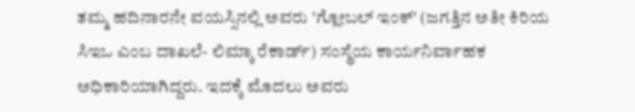ತಮ್ಮ ಹದಿನಾರನೇ ವಯಸ್ಸಿನಲ್ಲಿ ಅವರು 'ಗ್ಲೋಬಲ್ ಇಂಕ್' (ಜಗತ್ತಿನ ಅತೀ ಕಿರಿಯ ಸಿಇಒ ಎಂಬ ದಾಖಲೆ- ಲಿಮ್ಕಾ ರೆಕಾರ್ಡ್) ಸಂಸ್ಥೆಯ ಕಾರ್ಯನಿರ್ವಾಹಕ ಅಧಿಕಾರಿಯಾಗಿದ್ದರು. ಇದಕ್ಕೆ ಮೊದಲು ಅವರು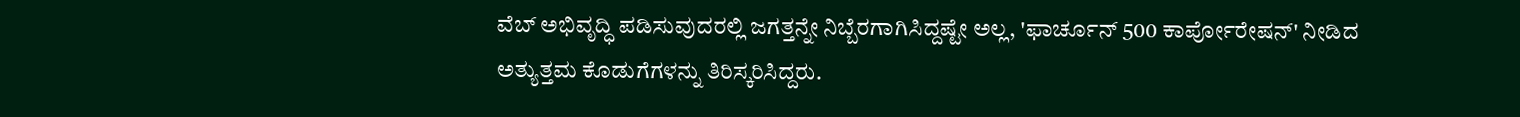ವೆಬ್ ಅಭಿವೃದ್ಧಿ ಪಡಿಸುವುದರಲ್ಲಿ ಜಗತ್ತನ್ನೇ ನಿಬ್ಬೆರಗಾಗಿಸಿದ್ದಷ್ಟೇ ಅಲ್ಲ, 'ಫಾರ್ಚೂನ್ 500 ಕಾರ್ಪೋರೇಷನ್' ನೀಡಿದ ಅತ್ಯುತ್ತಮ ಕೊಡುಗೆಗಳನ್ನು ತಿರಿಸ್ಕರಿಸಿದ್ದರು.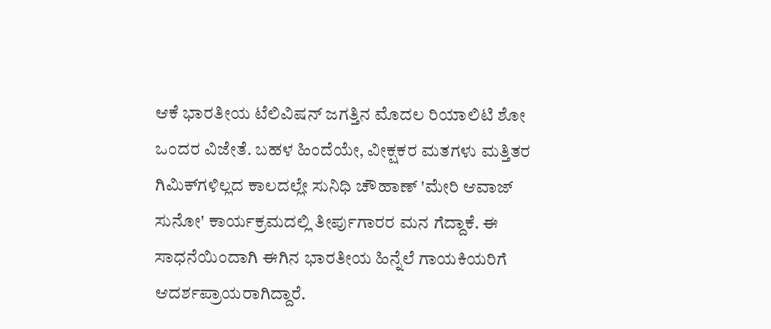ಆಕೆ ಭಾರತೀಯ ಟೆಲಿವಿಷನ್ ಜಗತ್ತಿನ ಮೊದಲ ರಿಯಾಲಿಟಿ ಶೋ ಒಂದರ ವಿಜೇತೆ. ಬಹಳ ಹಿಂದೆಯೇ, ವೀಕ್ಷಕರ ಮತಗಳು ಮತ್ತಿತರ ಗಿಮಿಕ್‌ಗಳಿಲ್ಲದ ಕಾಲದಲ್ಲೇ ಸುನಿಧಿ ಚೌಹಾಣ್ 'ಮೇರಿ ಆವಾಜ್ ಸುನೋ' ಕಾರ್ಯಕ್ರಮದಲ್ಲಿ ತೀರ್ಪುಗಾರರ ಮನ ಗೆದ್ದಾಕೆ. ಈ ಸಾಧನೆಯಿಂದಾಗಿ ಈಗಿನ ಭಾರತೀಯ ಹಿನ್ನೆಲೆ ಗಾಯಕಿಯರಿಗೆ ಆದರ್ಶಪ್ರಾಯರಾಗಿದ್ದಾರೆ.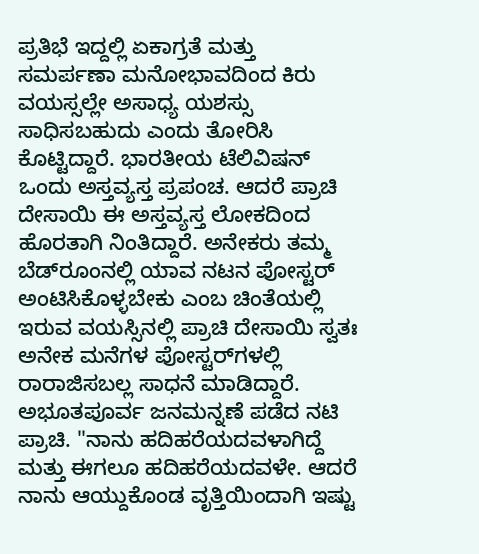ಪ್ರತಿಭೆ ಇದ್ದಲ್ಲಿ ಏಕಾಗ್ರತೆ ಮತ್ತು ಸಮರ್ಪಣಾ ಮನೋಭಾವದಿಂದ ಕಿರು ವಯಸ್ಸಲ್ಲೇ ಅಸಾಧ್ಯ ಯಶಸ್ಸು ಸಾಧಿಸಬಹುದು ಎಂದು ತೋರಿಸಿ ಕೊಟ್ಟಿದ್ದಾರೆ. ಭಾರತೀಯ ಟೆಲಿವಿಷನ್ ಒಂದು ಅಸ್ತವ್ಯಸ್ತ ಪ್ರಪಂಚ. ಆದರೆ ಪ್ರಾಚಿ ದೇಸಾಯಿ ಈ ಅಸ್ತವ್ಯಸ್ತ ಲೋಕದಿಂದ ಹೊರತಾಗಿ ನಿಂತಿದ್ದಾರೆ. ಅನೇಕರು ತಮ್ಮ ಬೆಡ್‌ರೂಂನಲ್ಲಿ ಯಾವ ನಟನ ಪೋಸ್ಟರ್ ಅಂಟಿಸಿಕೊಳ್ಳಬೇಕು ಎಂಬ ಚಿಂತೆಯಲ್ಲಿ ಇರುವ ವಯಸ್ಸಿನಲ್ಲಿ ಪ್ರಾಚಿ ದೇಸಾಯಿ ಸ್ವತಃ ಅನೇಕ ಮನೆಗಳ ಪೋಸ್ಟರ್‌ಗಳಲ್ಲಿ ರಾರಾಜಿಸಬಲ್ಲ ಸಾಧನೆ ಮಾಡಿದ್ದಾರೆ. ಅಭೂತಪೂರ್ವ ಜನಮನ್ನಣೆ ಪಡೆದ ನಟಿ ಪ್ರಾಚಿ. "ನಾನು ಹದಿಹರೆಯದವಳಾಗಿದ್ದೆ ಮತ್ತು ಈಗಲೂ ಹದಿಹರೆಯದವಳೇ. ಆದರೆ ನಾನು ಆಯ್ದುಕೊಂಡ ವೃತ್ತಿಯಿಂದಾಗಿ ಇಷ್ಟು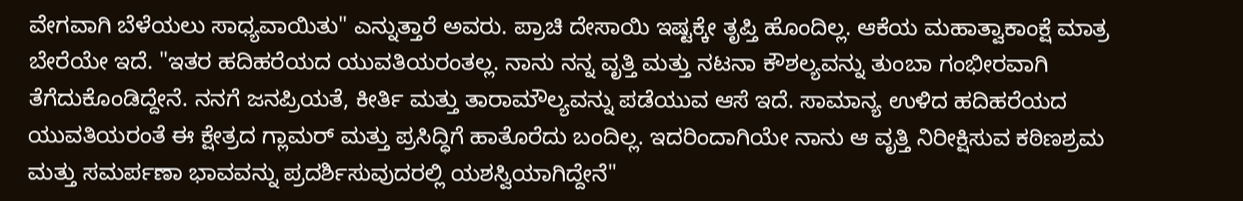ವೇಗವಾಗಿ ಬೆಳೆಯಲು ಸಾಧ್ಯವಾಯಿತು" ಎನ್ನುತ್ತಾರೆ ಅವರು. ಪ್ರಾಚಿ ದೇಸಾಯಿ ಇಷ್ಟಕ್ಕೇ ತೃಪ್ತಿ ಹೊಂದಿಲ್ಲ. ಆಕೆಯ ಮಹಾತ್ವಾಕಾಂಕ್ಷೆ ಮಾತ್ರ ಬೇರೆಯೇ ಇದೆ. "ಇತರ ಹದಿಹರೆಯದ ಯುವತಿಯರಂತಲ್ಲ. ನಾನು ನನ್ನ ವೃತ್ತಿ ಮತ್ತು ನಟನಾ ಕೌಶಲ್ಯವನ್ನು ತುಂಬಾ ಗಂಭೀರವಾಗಿ ತೆಗೆದುಕೊಂಡಿದ್ದೇನೆ. ನನಗೆ ಜನಪ್ರಿಯತೆ, ಕೀರ್ತಿ ಮತ್ತು ತಾರಾಮೌಲ್ಯವನ್ನು ಪಡೆಯುವ ಆಸೆ ಇದೆ. ಸಾಮಾನ್ಯ ಉಳಿದ ಹದಿಹರೆಯದ ಯುವತಿಯರಂತೆ ಈ ಕ್ಷೇತ್ರದ ಗ್ಲಾಮರ್ ಮತ್ತು ಪ್ರಸಿದ್ಧಿಗೆ ಹಾತೊರೆದು ಬಂದಿಲ್ಲ. ಇದರಿಂದಾಗಿಯೇ ನಾನು ಆ ವೃತ್ತಿ ನಿರೀಕ್ಷಿಸುವ ಕಠಿಣಶ್ರಮ ಮತ್ತು ಸಮರ್ಪಣಾ ಭಾವವನ್ನು ಪ್ರದರ್ಶಿಸುವುದರಲ್ಲಿ ಯಶಸ್ವಿಯಾಗಿದ್ದೇನೆ"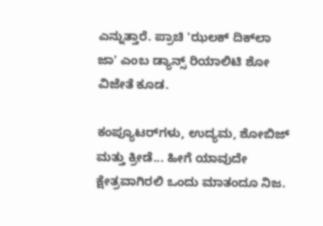ಎನ್ನುತ್ತಾರೆ. ಪ್ರಾಚಿ 'ಝಲಕ್ ದಿಕ್‌ಲಾ ಜಾ' ಎಂಬ ಡ್ಯಾನ್ಸ್ ರಿಯಾಲಿಟಿ ಶೋ ವಿಜೇತೆ ಕೂಡ.

ಕಂಪ್ಯೂಟರ್‌ಗಳು, ಉದ್ಯಮ, ಶೋಬಿಜ್ ಮತ್ತು ಕ್ರೀಡೆ... ಹೀಗೆ ಯಾವುದೇ ಕ್ಷೇತ್ರವಾಗಿರಲಿ ಒಂದು ಮಾತಂದೂ ನಿಜ.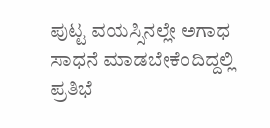ಪುಟ್ಟ ವಯಸ್ಸಿನಲ್ಲೇ ಅಗಾಧ ಸಾಧನೆ ಮಾಡಬೇಕೆಂದಿದ್ದಲ್ಲಿ ಪ್ರತಿಭೆ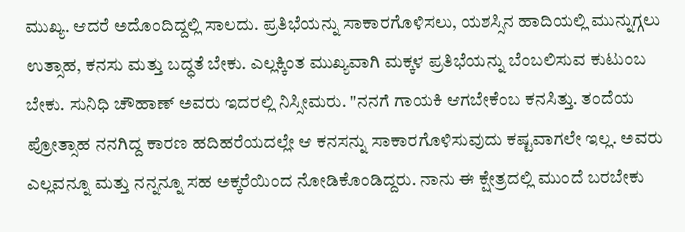ಮುಖ್ಯ. ಆದರೆ ಅದೊಂದಿದ್ದಲ್ಲಿ ಸಾಲದು. ಪ್ರತಿಭೆಯನ್ನು ಸಾಕಾರಗೊಳಿಸಲು, ಯಶಸ್ಸಿನ ಹಾದಿಯಲ್ಲಿ ಮುನ್ನುಗ್ಗಲು ಉತ್ಸಾಹ, ಕನಸು ಮತ್ತು ಬದ್ಧತೆ ಬೇಕು. ಎಲ್ಲಕ್ಕಿಂತ ಮುಖ್ಯವಾಗಿ ಮಕ್ಕಳ ಪ್ರತಿಭೆಯನ್ನು ಬೆಂಬಲಿಸುವ ಕುಟುಂಬ ಬೇಕು. ಸುನಿಧಿ ಚೌಹಾಣ್ ಅವರು ಇದರಲ್ಲಿ ನಿಸ್ಸೀಮರು. "ನನಗೆ ಗಾಯಕಿ ಆಗಬೇಕೆಂಬ ಕನಸಿತ್ತು. ತಂದೆಯ ಪ್ರೋತ್ಸಾಹ ನನಗಿದ್ದ ಕಾರಣ ಹದಿಹರೆಯದಲ್ಲೇ ಆ ಕನಸನ್ನು ಸಾಕಾರಗೊಳಿಸುವುದು ಕಷ್ಟವಾಗಲೇ ಇಲ್ಲ. ಅವರು ಎಲ್ಲವನ್ನೂ ಮತ್ತು ನನ್ನನ್ನೂ ಸಹ ಅಕ್ಕರೆಯಿಂದ ನೋಡಿಕೊಂಡಿದ್ದರು. ನಾನು ಈ ಕ್ಷೇತ್ರದಲ್ಲಿ ಮುಂದೆ ಬರಬೇಕು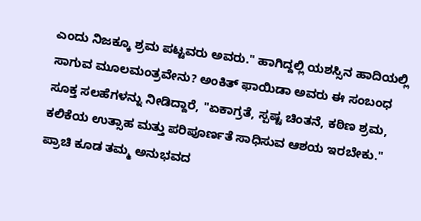ಎಂದು ನಿಜಕ್ಕೂ ಶ್ರಮ ಪಟ್ಟವರು ಅವರು." ಹಾಗಿದ್ದಲ್ಲಿ ಯಶಸ್ಸಿನ ಹಾದಿಯಲ್ಲಿ ಸಾಗುವ ಮೂಲಮಂತ್ರವೇನು? ಅಂಕಿತ್ ಫಾಯಿಡಾ ಅವರು ಈ ಸಂಬಂಧ ಸೂಕ್ತ ಸಲಹೆಗಳನ್ನು ನೀಡಿದ್ದಾರೆ, "ಏಕಾಗ್ರತೆ, ಸ್ಪಷ್ಟ ಚಿಂತನೆ, ಕಠಿಣ ಶ್ರಮ, ಕಲಿಕೆಯ ಉತ್ಸಾಹ ಮತ್ತು ಪರಿಪೂರ್ಣತೆ ಸಾಧಿಸುವ ಆಶಯ ಇರಬೇಕು." ಪ್ರಾಚಿ ಕೂಡ ತಮ್ಮ ಅನುಭವದ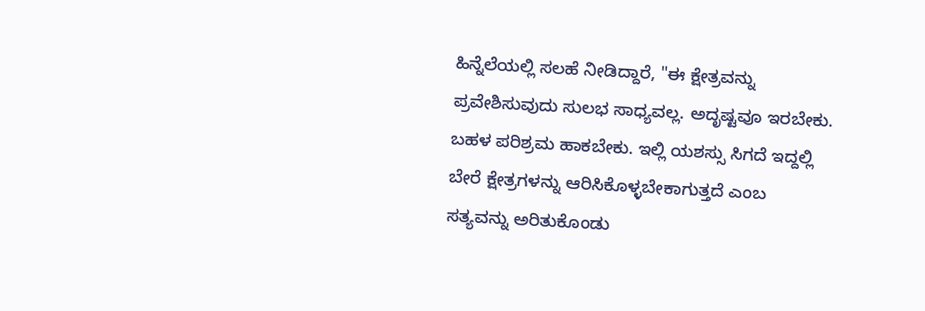ಹಿನ್ನೆಲೆಯಲ್ಲಿ ಸಲಹೆ ನೀಡಿದ್ದಾರೆ, "ಈ ಕ್ಷೇತ್ರವನ್ನು ಪ್ರವೇಶಿಸುವುದು ಸುಲಭ ಸಾಧ್ಯವಲ್ಲ. ಅದೃಷ್ಟವೂ ಇರಬೇಕು. ಬಹಳ ಪರಿಶ್ರಮ ಹಾಕಬೇಕು. ಇಲ್ಲಿ ಯಶಸ್ಸು ಸಿಗದೆ ಇದ್ದಲ್ಲಿ ಬೇರೆ ಕ್ಷೇತ್ರಗಳನ್ನು ಆರಿಸಿಕೊಳ್ಳಬೇಕಾಗುತ್ತದೆ ಎಂಬ ಸತ್ಯವನ್ನು ಅರಿತುಕೊಂಡು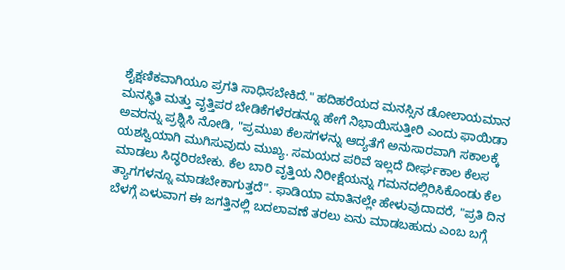ಶೈಕ್ಷಣಿಕವಾಗಿಯೂ ಪ್ರಗತಿ ಸಾಧಿಸಬೇಕಿದೆ." ಹದಿಹರೆಯದ ಮನಸ್ಸಿನ ಡೋಲಾಯಮಾನ ಮನಸ್ಥಿತಿ ಮತ್ತು ವೃತ್ತಿಪರ ಬೇಡಿಕೆಗಳೆರಡನ್ನೂ ಹೇಗೆ ನಿಭಾಯಿಸುತ್ತೀರಿ ಎಂದು ಫಾಯಿಡಾ ಅವರನ್ನು ಪ್ರಶ್ನಿಸಿ ನೋಡಿ, "ಪ್ರಮುಖ ಕೆಲಸಗಳನ್ನು ಆದ್ಯತೆಗೆ ಅನುಸಾರವಾಗಿ ಸಕಾಲಕ್ಕೆ ಯಶಸ್ವಿಯಾಗಿ ಮುಗಿಸುವುದು ಮುಖ್ಯ. ಸಮಯದ ಪರಿವೆ ಇಲ್ಲದೆ ದೀರ್ಘಕಾಲ ಕೆಲಸ ಮಾಡಲು ಸಿದ್ಧರಿರಬೇಕು. ಕೆಲ ಬಾರಿ ವೃತ್ತಿಯ ನಿರೀಕ್ಷೆಯನ್ನು ಗಮನದಲ್ಲಿರಿಸಿಕೊಂಡು ಕೆಲ ತ್ಯಾಗಗಳನ್ನೂ ಮಾಡಬೇಕಾಗುತ್ತದೆ". ಫಾಡಿಯಾ ಮಾತಿನಲ್ಲೇ ಹೇಳುವುದಾದರೆ, "ಪ್ರತಿ ದಿನ ಬೆಳಗ್ಗೆ ಏಳುವಾಗ ಈ ಜಗತ್ತಿನಲ್ಲಿ ಬದಲಾವಣೆ ತರಲು ಏನು ಮಾಡಬಹುದು ಎಂಬ ಬಗ್ಗೆ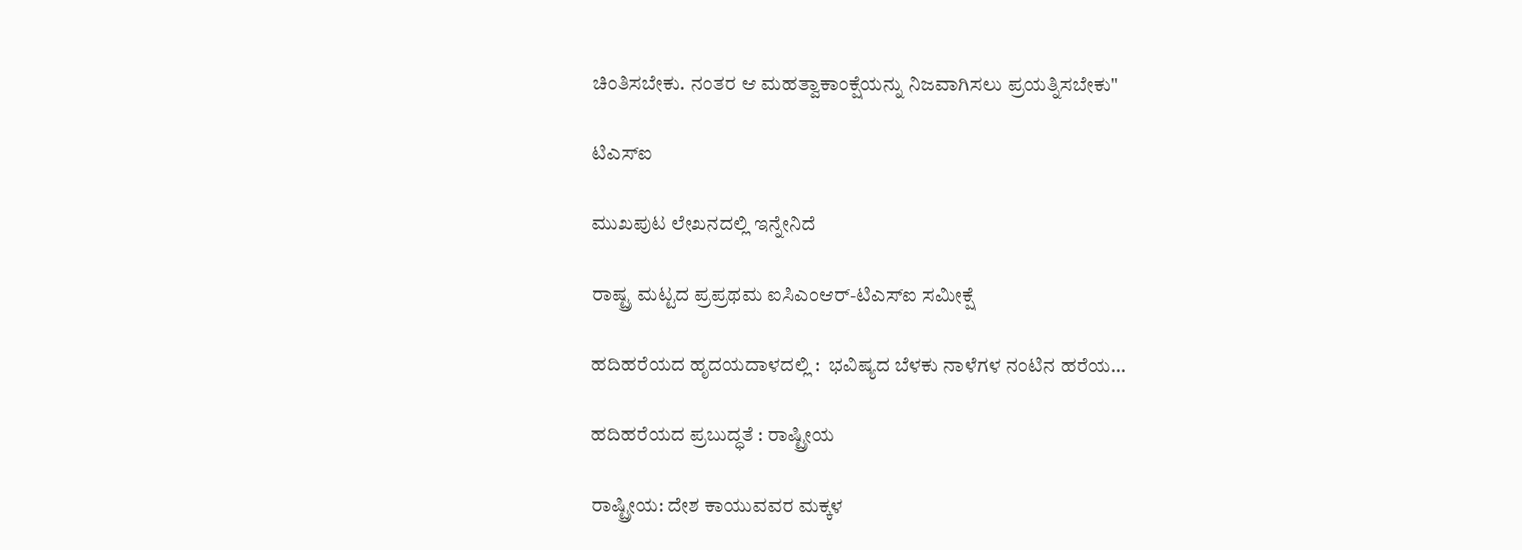ಚಿಂತಿಸಬೇಕು. ನಂತರ ಆ ಮಹತ್ವಾಕಾಂಕ್ಷೆಯನ್ನು ನಿಜವಾಗಿಸಲು ಪ್ರಯತ್ನಿಸಬೇಕು"

ಟಿಎಸ್‌ಐ

ಮುಖಪುಟ ಲೇಖನದಲ್ಲಿ ಇನ್ನೇನಿದೆ

ರಾಷ್ಟ್ರ ಮಟ್ಟದ ಪ್ರಪ್ರಥಮ ಐಸಿಎಂಆರ್-ಟಿಎಸ್‌ಐ ಸಮೀಕ್ಷೆ

ಹದಿಹರೆಯದ ಹೃದಯದಾಳದಲ್ಲಿ :  ಭವಿಷ್ಯದ ಬೆಳಕು ನಾಳೆಗಳ ನಂಟಿನ ಹರೆಯ...

ಹದಿಹರೆಯದ ಪ್ರಬುದ್ಧತೆ : ರಾಷ್ಟ್ರೀಯ

ರಾಷ್ಟ್ರೀಯ: ದೇಶ ಕಾಯುವವರ ಮಕ್ಕಳ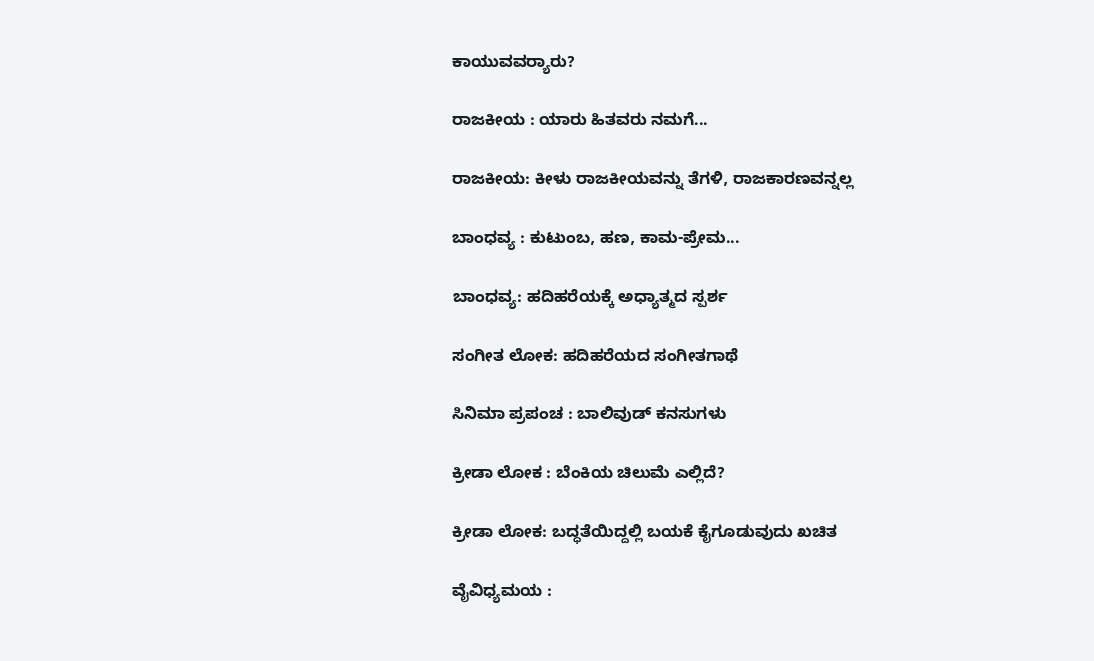ಕಾಯುವವರ್‍ಯಾರು?

ರಾಜಕೀಯ : ಯಾರು ಹಿತವರು ನಮಗೆ...

ರಾಜಕೀಯ: ಕೀಳು ರಾಜಕೀಯವನ್ನು ತೆಗಳಿ, ರಾಜಕಾರಣವನ್ನಲ್ಲ

ಬಾಂಧವ್ಯ : ಕುಟುಂಬ, ಹಣ, ಕಾಮ-ಪ್ರೇಮ...

ಬಾಂಧವ್ಯ: ಹದಿಹರೆಯಕ್ಕೆ ಅಧ್ಯಾತ್ಮದ ಸ್ಪರ್ಶ

ಸಂಗೀತ ಲೋಕ: ಹದಿಹರೆಯದ ಸಂಗೀತಗಾಥೆ

ಸಿನಿಮಾ ಪ್ರಪಂಚ : ಬಾಲಿವುಡ್ ಕನಸುಗಳು

ಕ್ರೀಡಾ ಲೋಕ : ಬೆಂಕಿಯ ಚಿಲುಮೆ ಎಲ್ಲಿದೆ?

ಕ್ರೀಡಾ ಲೋಕ: ಬದ್ಧತೆಯಿದ್ದಲ್ಲಿ ಬಯಕೆ ಕೈಗೂಡುವುದು ಖಚಿತ

ವೈವಿಧ್ಯಮಯ :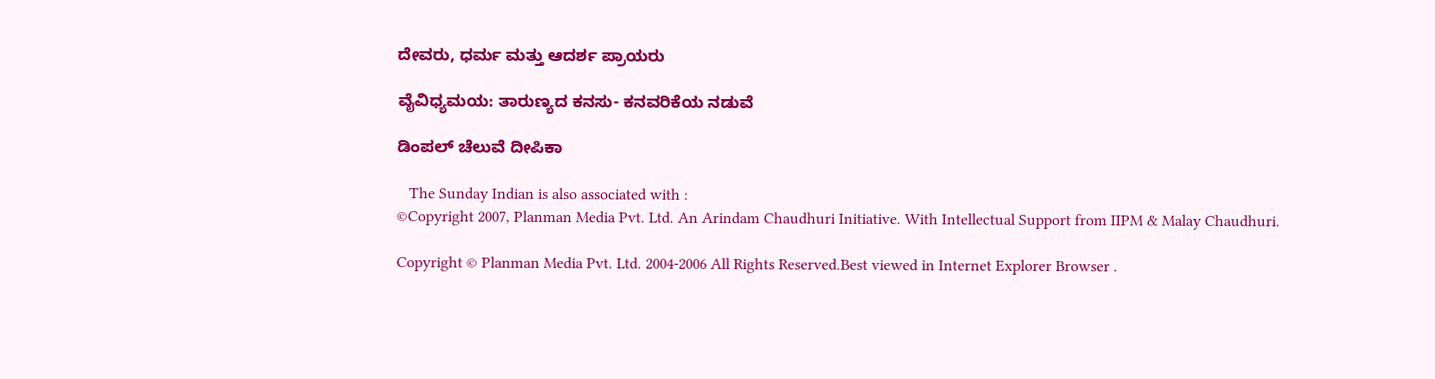ದೇವರು, ಧರ್ಮ ಮತ್ತು ಆದರ್ಶ ಪ್ರಾಯರು

ವೈವಿಧ್ಯಮಯ: ತಾರುಣ್ಯದ ಕನಸು- ಕನವರಿಕೆಯ ನಡುವೆ

ಡಿಂಪಲ್ ಚೆಲುವೆ ದೀಪಿಕಾ

   The Sunday Indian is also associated with :
©Copyright 2007, Planman Media Pvt. Ltd. An Arindam Chaudhuri Initiative. With Intellectual Support from IIPM & Malay Chaudhuri.

Copyright © Planman Media Pvt. Ltd. 2004-2006 All Rights Reserved.Best viewed in Internet Explorer Browser .